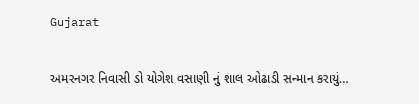Gujarat

અમરનગર નિવાસી ડો યોગેશ વસાણી નું શાલ ઓઢાડી સન્માન કરાયું…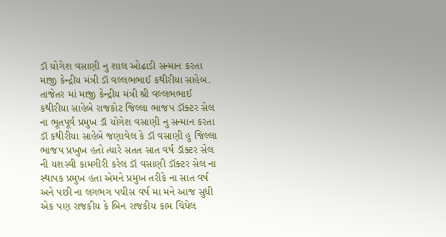ડૉ યોગેશ વસાણી નુ શાલ ઓઢાડી સન્માન કરતા માજી કેન્દ્રીય મંત્રી ડૉ વલ્લભભાઈ કથીરીયા સાહેબ.
તાજેતર માં માજી કેન્દ્રીય મંત્રી શ્રી વલ્લભભાઈ કથીરીયા સાહેબે રાજકોટ જિલ્લા ભાજપ ડૉક્ટર સેલ ના ભૂતપૂર્વ પ્રમુખ ડૉ યોગેશ વસાણી નુ સન્માન કરતા ડૉ કથીરીયા સાહેબે જણાવેલ કે ડૉ વસાણી હુ જિલ્લા ભાજપ પ્રખુખ હતો ત્યારે સતત સાત વર્ષ ડૉક્ટર સેલ ની યશસ્વી કામગીરી કરેલ ડૉ વસાણી ડૉક્ટર સેલ ના સ્થાપક પ્રમુખ હતા એમને પ્રમુખ તરીકે ના સાત વર્ષ અને પછી ના લગભગ પચીસ વર્ષ મા મને આજ સુધી એક પણ રાજકીય કે બિન રાજકીય કામ ચિંધેલ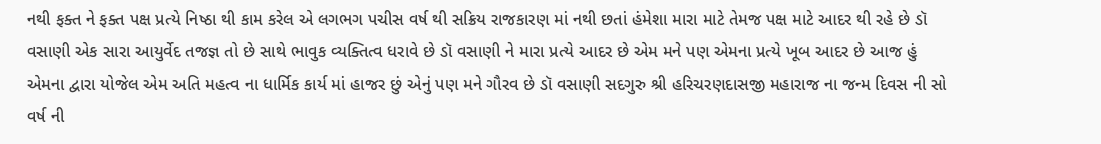નથી ફક્ત ને ફક્ત પક્ષ પ્રત્યે નિષ્ઠા થી કામ કરેલ એ લગભગ પચીસ વર્ષ થી સક્રિય રાજકારણ માં નથી છતાં હંમેશા મારા માટે તેમજ પક્ષ માટે આદર થી રહે છે ડૉ વસાણી એક સારા આયુર્વેદ તજજ્ઞ તો છે સાથે ભાવુક વ્યક્તિત્વ ધરાવે છે ડૉ વસાણી ને મારા પ્રત્યે આદર છે એમ મને પણ એમના પ્રત્યે ખૂબ આદર છે આજ હું એમના દ્વારા યોજેલ એમ અતિ મહત્વ ના ધાર્મિક કાર્ય માં હાજર છું એનું પણ મને ગૌરવ છે ડૉ વસાણી સદગુરુ શ્રી હરિચરણદાસજી મહારાજ ના જન્મ દિવસ ની સો વર્ષ ની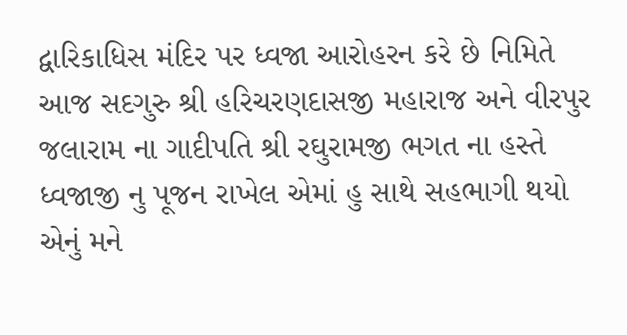દ્વારિકાધિસ મંદિર પર ધ્વજા આરોહરન કરે છે નિમિતે આજ સદગુરુ શ્રી હરિચરણદાસજી મહારાજ અને વીરપુર જલારામ ના ગાદીપતિ શ્રી રઘુરામજી ભગત ના હસ્તે ધ્વજાજી નુ પૂજન રાખેલ એમાં હુ સાથે સહભાગી થયો એનું મને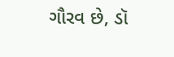ગૌરવ છે, ડૉ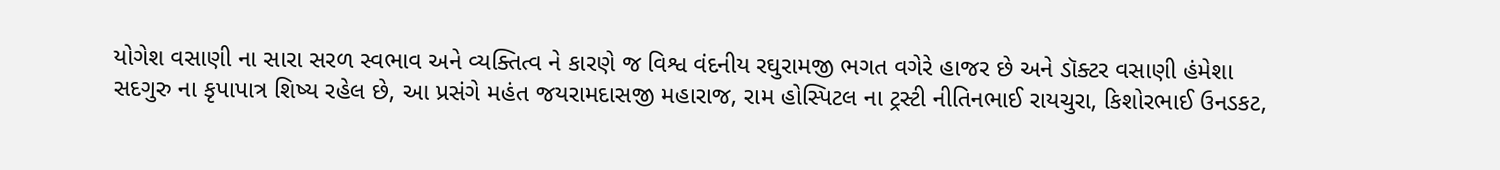યોગેશ વસાણી ના સારા સરળ સ્વભાવ અને વ્યક્તિત્વ ને કારણે જ વિશ્વ વંદનીય રઘુરામજી ભગત વગેરે હાજર છે અને ડૉક્ટર વસાણી હંમેશા સદગુરુ ના કૃપાપાત્ર શિષ્ય રહેલ છે, આ પ્રસંગે મહંત જયરામદાસજી મહારાજ, રામ હોસ્પિટલ ના ટ્રસ્ટી નીતિનભાઈ રાયચુરા, કિશોરભાઈ ઉનડકટ,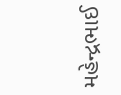મહેન્દ્રભાઈ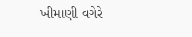ખીમાણી વગેરે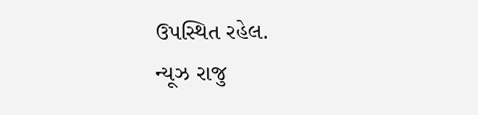ઉપસ્થિત રહેલ.
ન્યૂઝ રાજુ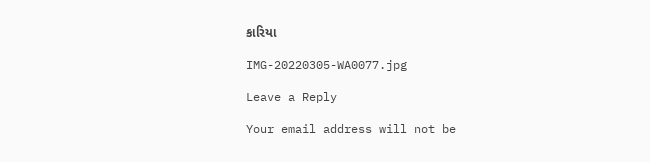કારિયા

IMG-20220305-WA0077.jpg

Leave a Reply

Your email address will not be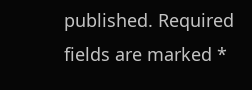published. Required fields are marked *